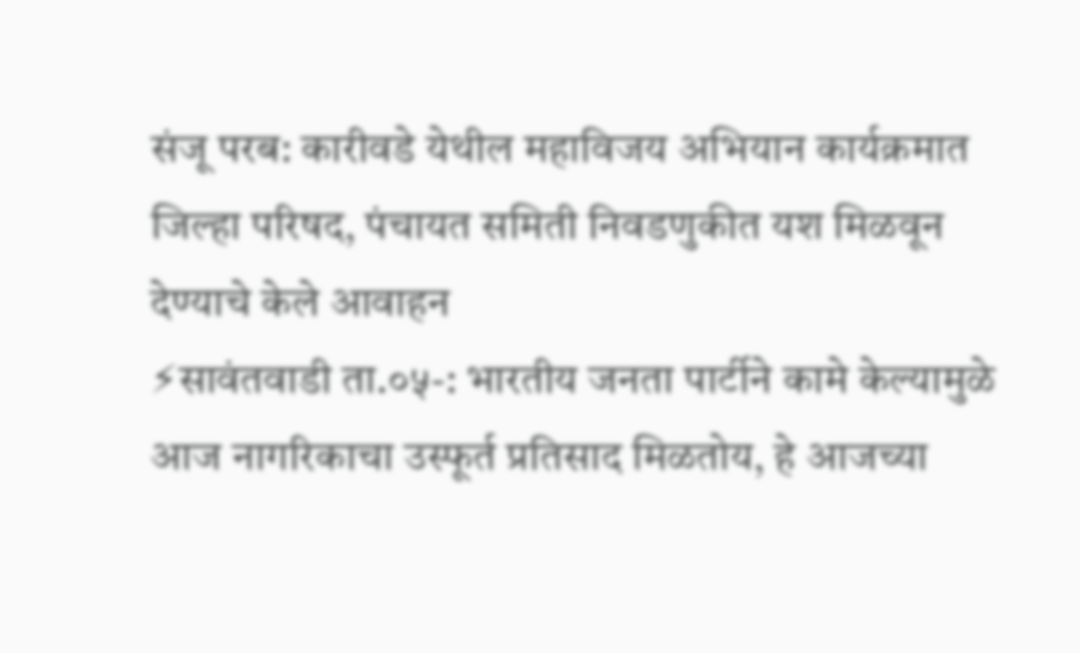संजू परब: कारीवडे येथील महाविजय अभियान कार्यक्रमात जिल्हा परिषद, पंचायत समिती निवडणुकीत यश मिळवून देण्याचे केले आवाहन
⚡सावंतवाडी ता.०५-: भारतीय जनता पार्टीने कामे केल्यामुळे आज नागरिकाचा उस्फूर्त प्रतिसाद मिळतोय, हे आजच्या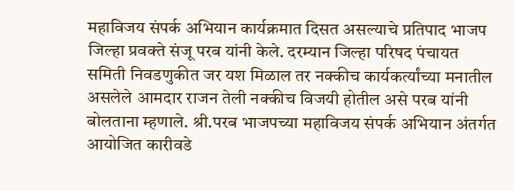महाविजय संपर्क अभियान कार्यक्रमात दिसत असल्याचे प्रतिपाद भाजप जिल्हा प्रवक्ते संजू परब यांनी केले. दरम्यान जिल्हा परिषद पंचायत समिती निवडणुकीत जर यश मिळाल तर नक्कीच कार्यकर्त्यांच्या मनातील असलेले आमदार राजन तेली नक्कीच विजयी होतील असे परब यांनी बोलताना म्हणाले. श्री.परब भाजपच्या महाविजय संपर्क अभियान अंतर्गत आयोजित कारीवडे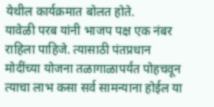येथील कार्यक्रमात बोलत होते.
यावेळी परब यांनी भाजप पक्ष एक नंबर राहिला पाहिजे. त्यासाठी पंतप्रधान मोदींच्या योजना तळागाळापर्यंत पोहचवून त्याचा लाभ कसा सर्व सामन्याना होईल या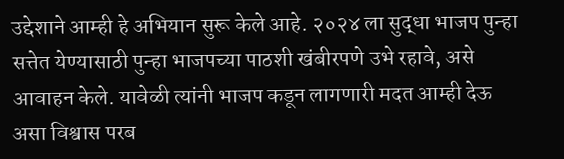उद्देशाने आम्ही हे अभियान सुरू केले आहे. २०२४ ला सुद्धा भाजप पुन्हा सत्तेत येण्यासाठी पुन्हा भाजपच्या पाठशी खंबीरपणे उभे रहावे, असे आवाहन केले. यावेळी त्यांनी भाजप कडून लागणारी मदत आम्ही देऊ असा विश्वास परब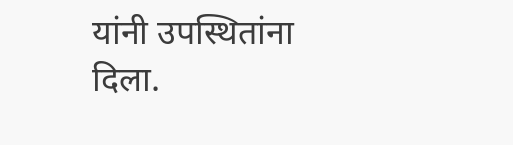यांनी उपस्थितांना दिला.